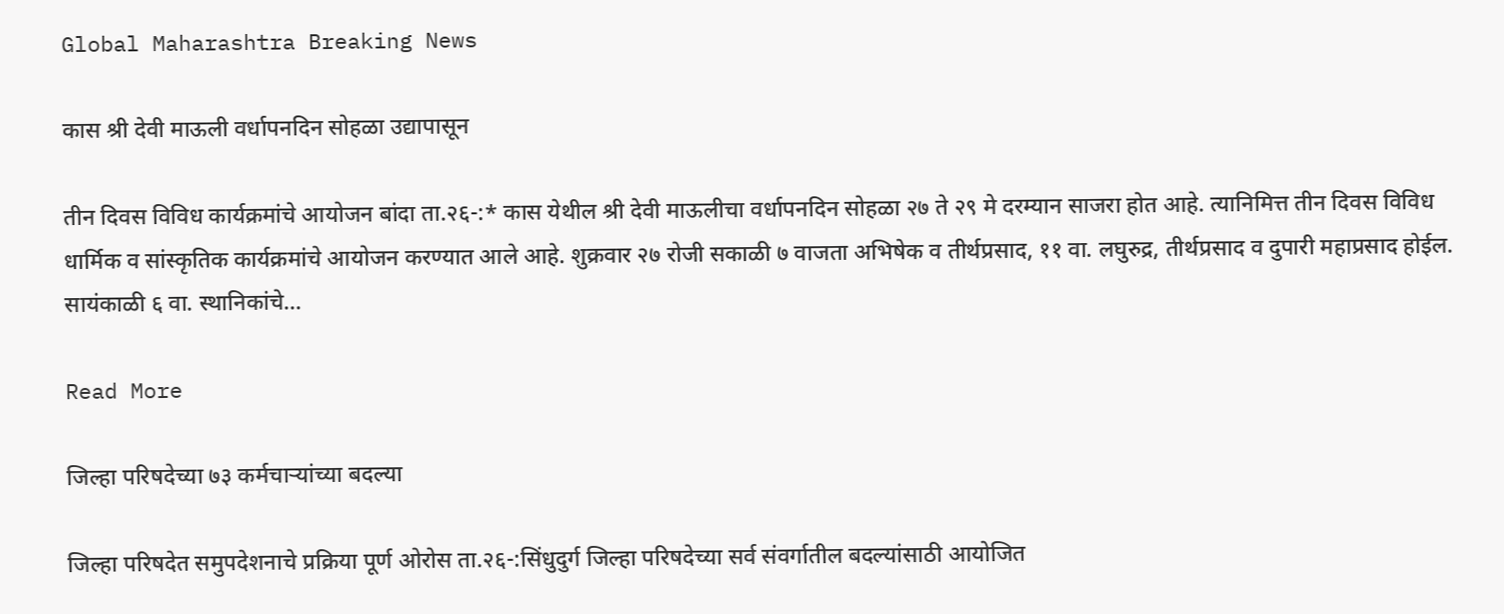Global Maharashtra Breaking News

कास श्री देवी माऊली वर्धापनदिन सोहळा उद्यापासून

तीन दिवस विविध कार्यक्रमांचे आयोजन बांदा ता.२६-:* कास येथील श्री देवी माऊलीचा वर्धापनदिन सोहळा २७ ते २९ मे दरम्यान साजरा होत आहे. त्यानिमित्त तीन दिवस विविध धार्मिक व सांस्कृतिक कार्यक्रमांचे आयोजन करण्यात आले आहे. शुक्रवार २७ रोजी सकाळी ७ वाजता अभिषेक व तीर्थप्रसाद, ११ वा. लघुरुद्र, तीर्थप्रसाद व दुपारी महाप्रसाद होईल. सायंकाळी ६ वा. स्थानिकांचे…

Read More

जिल्हा परिषदेच्या ७३ कर्मचाऱ्यांच्या बदल्या

जिल्हा परिषदेत समुपदेशनाचे प्रक्रिया पूर्ण ओरोस ता.२६-:सिंधुदुर्ग जिल्हा परिषदेच्या सर्व संवर्गातील बदल्यांसाठी आयोजित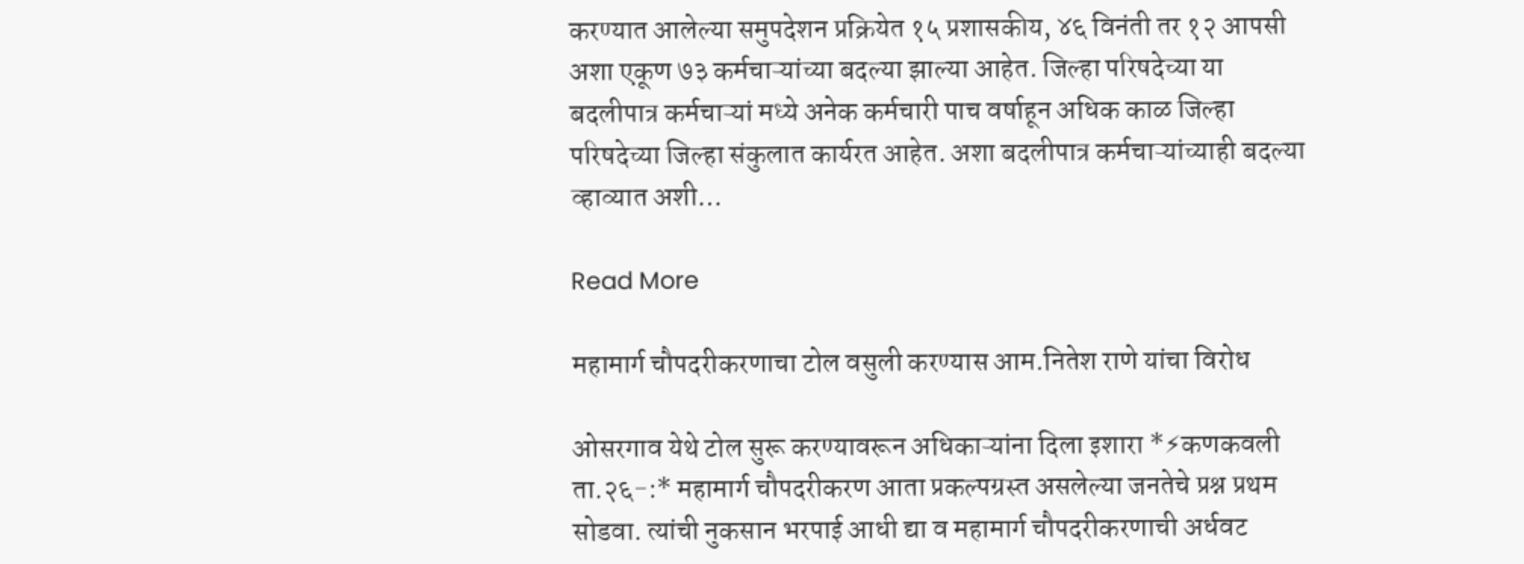करण्यात आलेल्या समुपदेशन प्रक्रियेत १५ प्रशासकीय, ४६ विनंती तर १२ आपसी अशा एकूण ७३ कर्मचाऱ्यांच्या बदल्या झाल्या आहेत. जिल्हा परिषदेच्या या बदलीपात्र कर्मचाऱ्यां मध्ये अनेक कर्मचारी पाच वर्षाहून अधिक काळ जिल्हा परिषदेच्या जिल्हा संकुलात कार्यरत आहेत. अशा बदलीपात्र कर्मचाऱ्यांच्याही बदल्या व्हाव्यात अशी…

Read More

महामार्ग चौपदरीकरणाचा टोल वसुली करण्यास आम.नितेश राणे यांचा विरोध

ओसरगाव येथे टोल सुरू करण्यावरून अधिकाऱ्यांना दिला इशारा *⚡कणकवली ता.२६-:* महामार्ग चौपदरीकरण आता प्रकल्पग्रस्त असलेल्या जनतेचे प्रश्न प्रथम सोडवा. त्यांची नुकसान भरपाई आधी द्या व महामार्ग चौपदरीकरणाची अर्धवट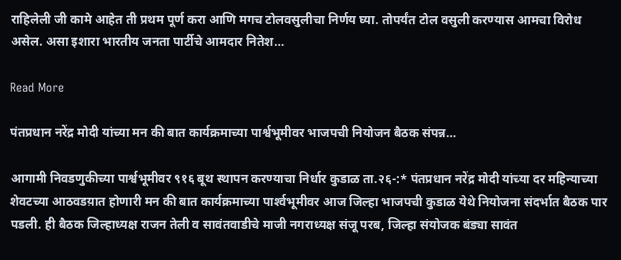राहिलेली जी कामे आहेत ती प्रथम पूर्ण करा आणि मगच टोलवसुलीचा निर्णय घ्या. तोपर्यंत टोल वसुली करण्यास आमचा विरोध असेल. असा इशारा भारतीय जनता पार्टीचे आमदार नितेश…

Read More

पंतप्रधान नरेंद्र मोदी यांच्या मन की बात कार्यक्रमाच्या पार्श्वभूमीवर भाजपची नियोजन बैठक संपन्न…

आगामी निवडणुकीच्या पार्श्वभूमीवर ९१६ बूथ स्थापन करण्याचा निर्धार कुडाळ ता.२६-:* पंतप्रधान नरेंद्र मोदी यांच्या दर महिन्याच्या शेवटच्या आठवडय़ात होणारी मन की बात कार्यक्रमाच्या पार्श्‍वभूमीवर आज जिल्हा भाजपची कुडाळ येथे नियोजना संदर्भात बैठक पार पडली. ही बैठक जिल्हाध्यक्ष राजन तेली व सावंतवाडीचे माजी नगराध्यक्ष संजू परब, जिल्हा संयोजक बंड्या सावंत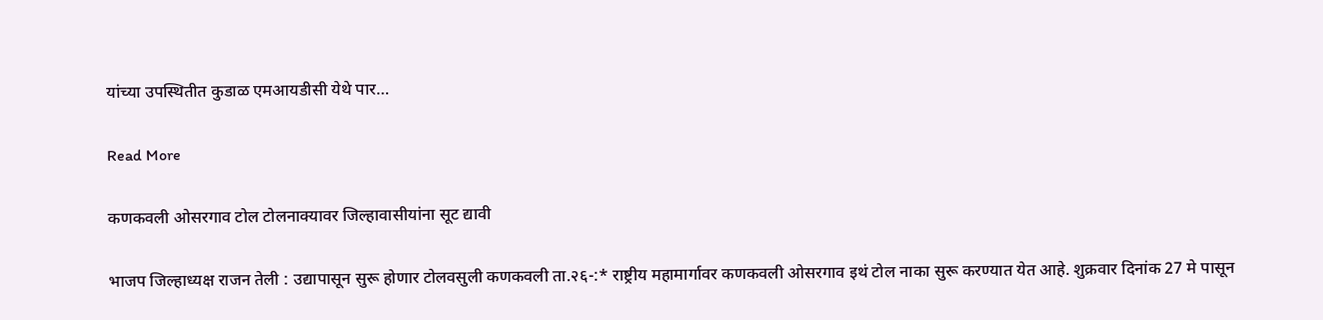यांच्या उपस्थितीत कुडाळ एमआयडीसी येथे पार…

Read More

कणकवली ओसरगाव टोल टोलनाक्यावर जिल्हावासीयांना सूट द्यावी

भाजप जिल्हाध्यक्ष राजन तेली : उद्यापासून सुरू होणार टोलवसुली कणकवली ता.२६-:* राष्ट्रीय महामार्गावर कणकवली ओसरगाव इथं टोल नाका सुरू करण्यात येत आहे. शुक्रवार दिनांक 27 मे पासून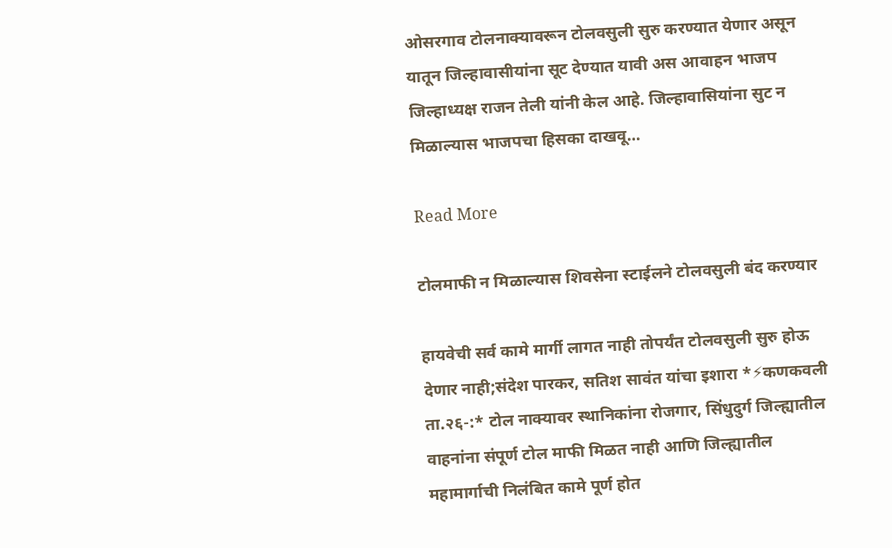ओसरगाव टोलनाक्यावरून टोलवसुली सुरु करण्यात येणार असून यातून जिल्हावासीयांना सूट देण्यात यावी अस आवाहन भाजप जिल्हाध्यक्ष राजन तेली यांनी केल आहे. जिल्हावासियांना सुट न मिळाल्यास भाजपचा हिसका दाखवू…

Read More

टोलमाफी न मिळाल्यास शिवसेना स्टाईलने टोलवसुली बंद करण्यार

हायवेची सर्व कामे मार्गी लागत नाही तोपर्यंत टोलवसुली सुरु होऊ देणार नाही;संदेश पारकर, सतिश सावंत यांचा इशारा *⚡कणकवली ता.२६-:* टोल नाक्यावर स्थानिकांना रोजगार, सिंधुदुर्ग जिल्ह्यातील वाहनांना संपूर्ण टोल माफी मिळत नाही आणि जिल्ह्यातील महामार्गाची निलंबित कामे पूर्ण होत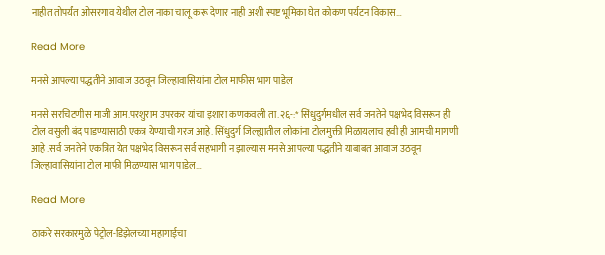नाहीत तोपर्यंत ओसरगाव येथील टोल नाका चालू करू देणार नाही अशी स्पष्ट भूमिका घेत कोकण पर्यटन विकास…

Read More

मनसे आपल्या पद्धतीने आवाज उठवून जिल्हावासियांना टोल माफीस भाग पाडेल

मनसे सरचिटणीस माजी आम.परशुराम उपरकर यांचा इशारा कणकवली ता.२६-:* सिंधुदुर्गमधील सर्व जनतेने पक्षभेद विसरून ही टोल वसुली बंद पाडण्यासाठी एकत्र येण्याची गरज आहे. सिंधुदुर्ग जिल्ह्यातील लोकांना टोलमुक्ती मिळायलाच हवी ही आमची मागणी आहे .सर्व जनतेने एकत्रित येत पक्षभेद विसरून सर्व सहभागी न झाल्यास मनसे आपल्या पद्धतीने याबाबत आवाज उठवून जिल्हावासियांना टोल माफी मिळण्यास भाग पाडेल…

Read More

ठाकरे सरकारमुळे पेट्रोल-डिझेलच्या महागाईचा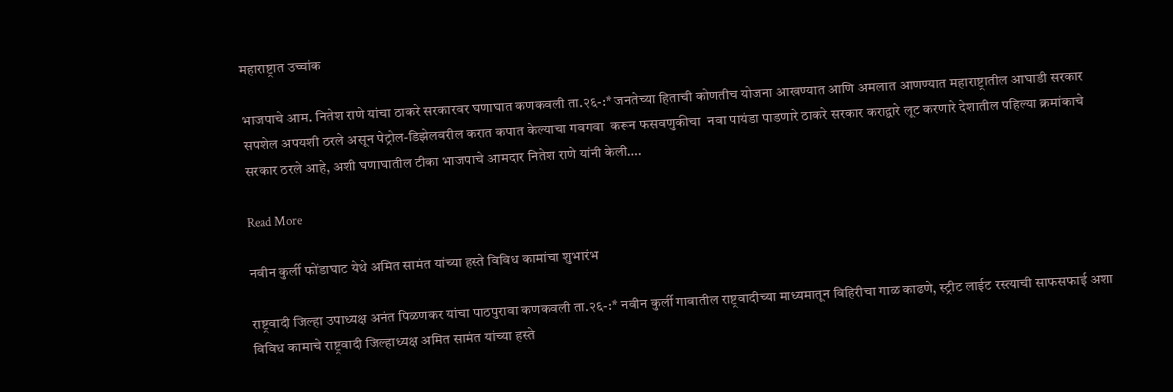महाराष्ट्रात उच्चांक

भाजपाचे आम. नितेश राणे यांचा ठाकरे सरकारवर घणाघात कणकवली ता.२६-:* जनतेच्या हिताची कोणतीच योजना आखण्यात आणि अमलात आणण्यात महाराष्ट्रातील आघाडी सरकार सपशेल अपयशी ठरले असून पेट्रोल-डिझेलवरील करात कपात केल्याचा गवगवा  करून फसवणुकीचा  नवा पायंडा पाडणारे ठाकरे सरकार कराद्वारे लूट करणारे देशातील पहिल्या क्रमांकाचे सरकार ठरले आहे, अशी घणाघातील टीका भाजपाचे आमदार नितेश राणे यांनी केली….

Read More

नवीन कुर्ली फोंडाघाट येथे अमित सामंत यांच्या हस्ते विविध कामांचा शुभारंभ

राष्ट्रवादी जिल्हा उपाध्यक्ष अनंत पिळणकर यांचा पाठपुरावा कणकवली ता.२६-:* नवीन कुर्ली गावातील राष्ट्रवादीच्या माध्यमातून विहिरीचा गाळ काढणे, स्ट्रीट लाईट रस्त्याची साफसफाई अशा विविध कामाचे राष्ट्रवादी जिल्हाध्यक्ष अमित सामंत यांच्या हस्ते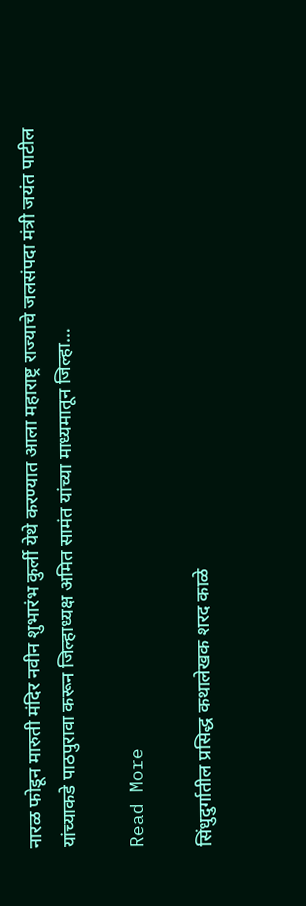नारळ फोडून मारुती मंदिर नवीन शुभारंभ कुर्ली येथे करण्यात आला महाराष्ट्र राज्याचे जलसंपदा मंत्री जयंत पाटील यांच्याकडे पाठपुरावा करून जिल्हाध्यक्ष अमित सामंत यांच्या माध्यमातून जिल्हा…

Read More

सिंधुदुर्गातील प्रसिद्ध कथालेखक शरद काळे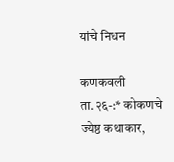यांचे निधन

कणकवली ता.२६-:* कोकणचे ज्येष्ठ कथाकार,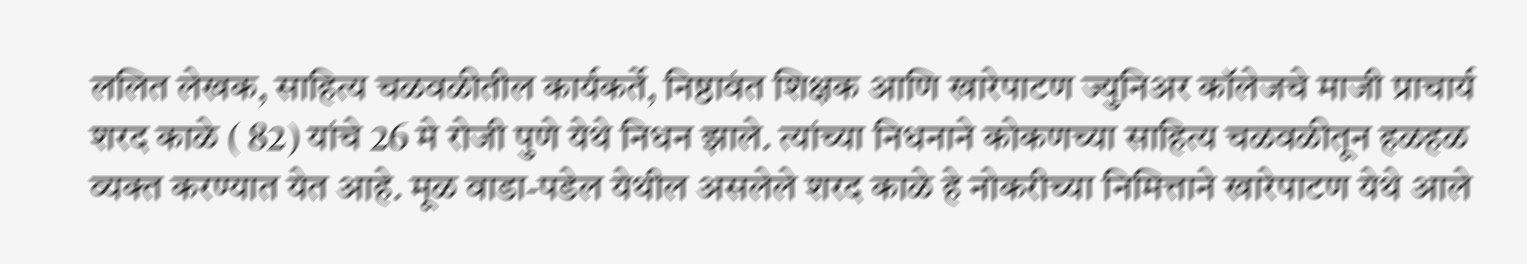ललित लेखक, साहित्य चळवळीतील कार्यकर्ते, निष्ठावंत शिक्षक आणि खारेपाटण ज्युनिअर कॉलेजचे माजी प्राचार्य शरद काळे ( 82) यांचे 26 मे रोजी पुणे येथे निधन झाले. त्यांच्या निधनाने कोकणच्या साहित्य चळवळीतून हळहळ व्यक्त करण्यात येत आहे. मूळ वाडा-पडेल येथील असलेले शरद काळे हे नोकरीच्या निमित्ताने खारेपाटण येथे आले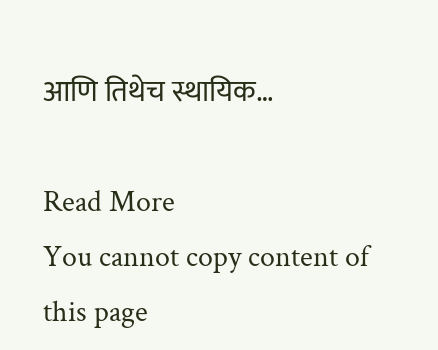आणि तिथेच स्थायिक…

Read More
You cannot copy content of this page